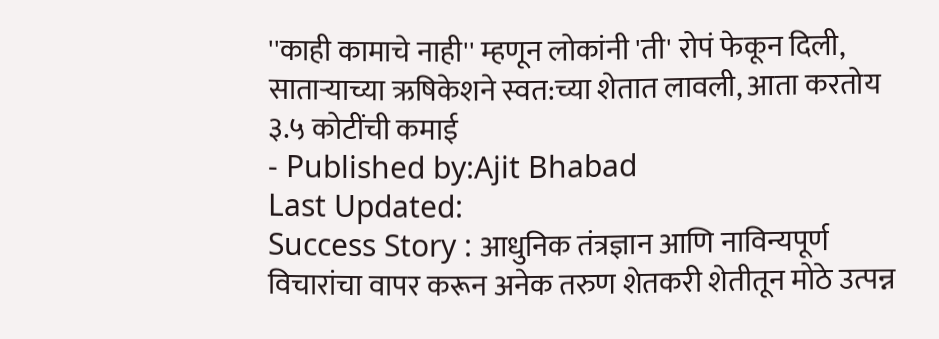''काही कामाचे नाही'' म्हणून लोकांनी 'ती' रोपं फेकून दिली, साताऱ्याच्या ऋषिकेशने स्वत:च्या शेतात लावली, आता करतोय ३.५ कोटींची कमाई
- Published by:Ajit Bhabad
Last Updated:
Success Story : आधुनिक तंत्रज्ञान आणि नाविन्यपूर्ण विचारांचा वापर करून अनेक तरुण शेतकरी शेतीतून मोठे उत्पन्न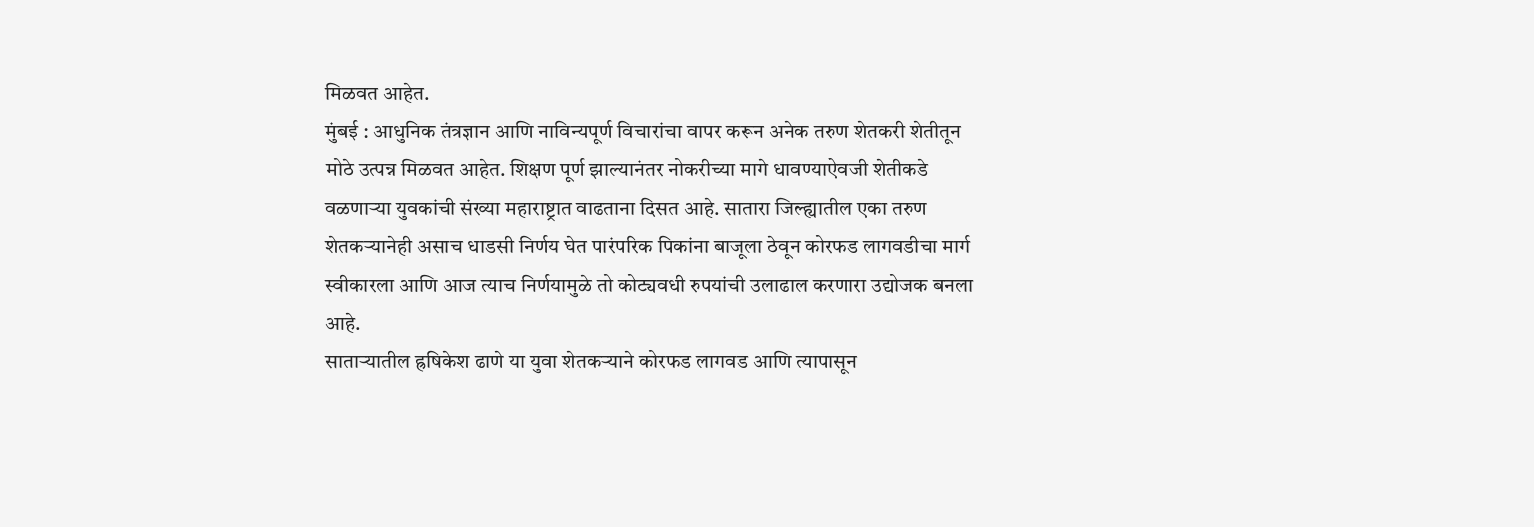मिळवत आहेत.
मुंबई : आधुनिक तंत्रज्ञान आणि नाविन्यपूर्ण विचारांचा वापर करून अनेक तरुण शेतकरी शेतीतून मोठे उत्पन्न मिळवत आहेत. शिक्षण पूर्ण झाल्यानंतर नोकरीच्या मागे धावण्याऐवजी शेतीकडे वळणाऱ्या युवकांची संख्या महाराष्ट्रात वाढताना दिसत आहे. सातारा जिल्ह्यातील एका तरुण शेतकऱ्यानेही असाच धाडसी निर्णय घेत पारंपरिक पिकांना बाजूला ठेवून कोरफड लागवडीचा मार्ग स्वीकारला आणि आज त्याच निर्णयामुळे तो कोट्यवधी रुपयांची उलाढाल करणारा उद्योजक बनला आहे.
साताऱ्यातील ह्रषिकेश ढाणे या युवा शेतकऱ्याने कोरफड लागवड आणि त्यापासून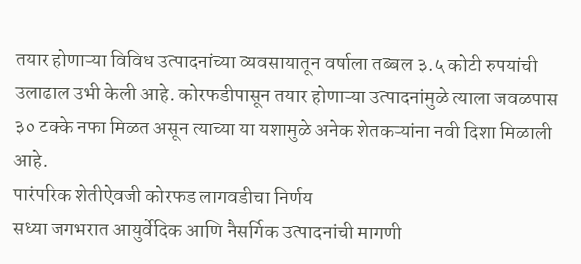तयार होणाऱ्या विविध उत्पादनांच्या व्यवसायातून वर्षाला तब्बल ३.५ कोटी रुपयांची उलाढाल उभी केली आहे. कोरफडीपासून तयार होणाऱ्या उत्पादनांमुळे त्याला जवळपास ३० टक्के नफा मिळत असून त्याच्या या यशामुळे अनेक शेतकऱ्यांना नवी दिशा मिळाली आहे.
पारंपरिक शेतीऐवजी कोरफड लागवडीचा निर्णय
सध्या जगभरात आयुर्वेदिक आणि नैसर्गिक उत्पादनांची मागणी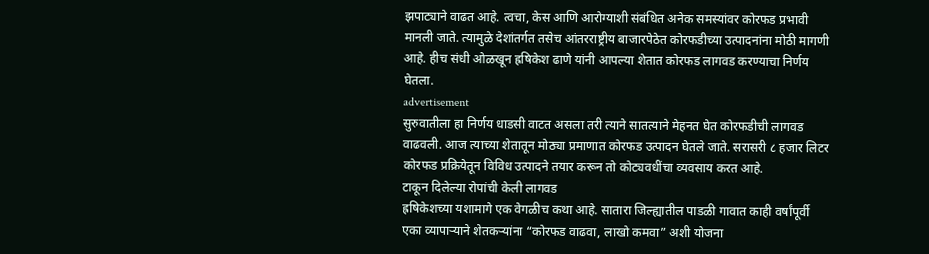झपाट्याने वाढत आहे. त्वचा, केस आणि आरोग्याशी संबंधित अनेक समस्यांवर कोरफड प्रभावी मानली जाते. त्यामुळे देशांतर्गत तसेच आंतरराष्ट्रीय बाजारपेठेत कोरफडीच्या उत्पादनांना मोठी मागणी आहे. हीच संधी ओळखून ह्रषिकेश ढाणे यांनी आपल्या शेतात कोरफड लागवड करण्याचा निर्णय घेतला.
advertisement
सुरुवातीला हा निर्णय धाडसी वाटत असला तरी त्याने सातत्याने मेहनत घेत कोरफडीची लागवड वाढवली. आज त्याच्या शेतातून मोठ्या प्रमाणात कोरफड उत्पादन घेतले जाते. सरासरी ८ हजार लिटर कोरफड प्रक्रियेतून विविध उत्पादने तयार करून तो कोट्यवधींचा व्यवसाय करत आहे.
टाकून दिलेल्या रोपांची केली लागवड
ह्रषिकेशच्या यशामागे एक वेगळीच कथा आहे. सातारा जिल्ह्यातील पाडळी गावात काही वर्षांपूर्वी एका व्यापाऱ्याने शेतकऱ्यांना “कोरफड वाढवा, लाखो कमवा” अशी योजना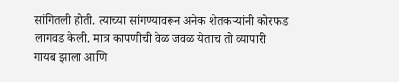सांगितली होती. त्याच्या सांगण्यावरून अनेक शेतकऱ्यांनी कोरफड लागवड केली. मात्र कापणीची वेळ जवळ येताच तो व्यापारी गायब झाला आणि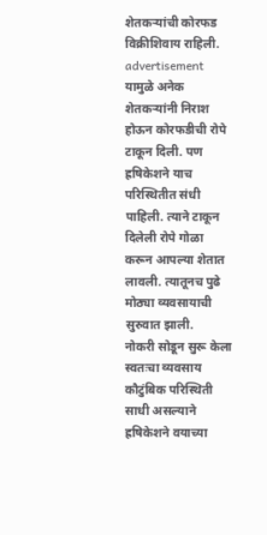शेतकऱ्यांची कोरफड विक्रीशिवाय राहिली.
advertisement
यामुळे अनेक शेतकऱ्यांनी निराश होऊन कोरफडीची रोपे टाकून दिली. पण ह्रषिकेशने याच परिस्थितीत संधी पाहिली. त्याने टाकून दिलेली रोपे गोळा करून आपल्या शेतात लावली. त्यातूनच पुढे मोठ्या व्यवसायाची सुरुवात झाली.
नोकरी सोडून सुरू केला स्वतःचा व्यवसाय
कौटुंबिक परिस्थिती साधी असल्याने ह्रषिकेशने वयाच्या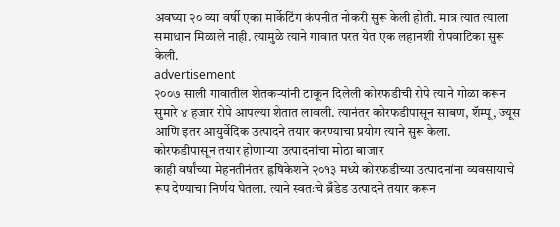अवघ्या २० व्या वर्षी एका मार्केटिंग कंपनीत नोकरी सुरू केली होती. मात्र त्यात त्याला समाधान मिळाले नाही. त्यामुळे त्याने गावात परत येत एक लहानशी रोपवाटिका सुरू केली.
advertisement
२००७ साली गावातील शेतकऱ्यांनी टाकून दिलेली कोरफडीची रोपे त्याने गोळा करून सुमारे ४ हजार रोपे आपल्या शेतात लावली. त्यानंतर कोरफडीपासून साबण, शॅम्पू, ज्यूस आणि इतर आयुर्वेदिक उत्पादने तयार करण्याचा प्रयोग त्याने सुरू केला.
कोरफडीपासून तयार होणाऱ्या उत्पादनांचा मोठा बाजार
काही वर्षांच्या मेहनतीनंतर ह्रषिकेशने २०१३ मध्ये कोरफडीच्या उत्पादनांना व्यवसायाचे रूप देण्याचा निर्णय घेतला. त्याने स्वतःचे ब्रँडेड उत्पादने तयार करून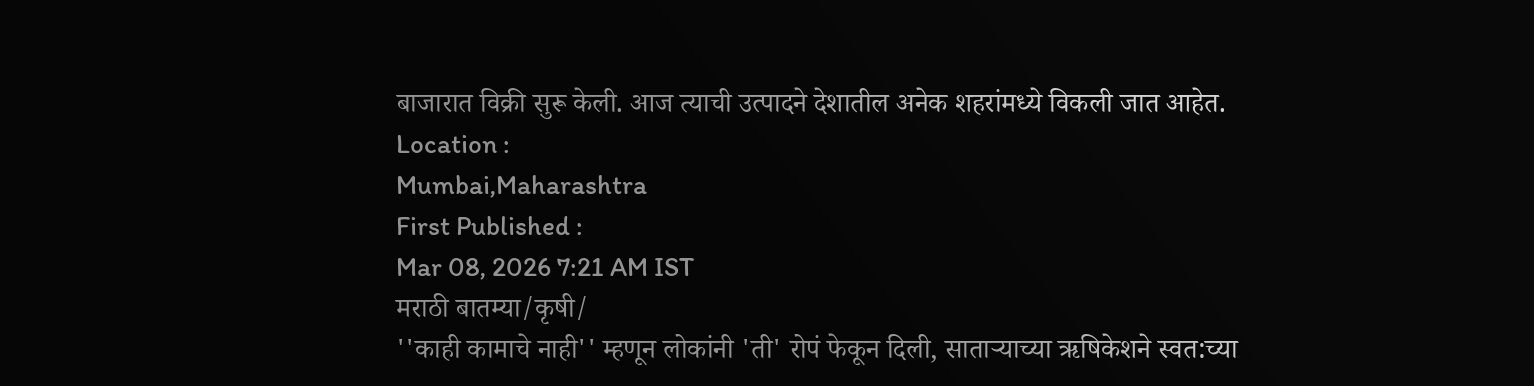बाजारात विक्री सुरू केली. आज त्याची उत्पादने देशातील अनेक शहरांमध्ये विकली जात आहेत.
Location :
Mumbai,Maharashtra
First Published :
Mar 08, 2026 7:21 AM IST
मराठी बातम्या/कृषी/
''काही कामाचे नाही'' म्हणून लोकांनी 'ती' रोपं फेकून दिली, साताऱ्याच्या ऋषिकेशने स्वत:च्या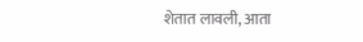शेतात लावली, आता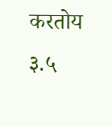करतोय ३.५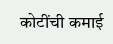कोटींची कमाई